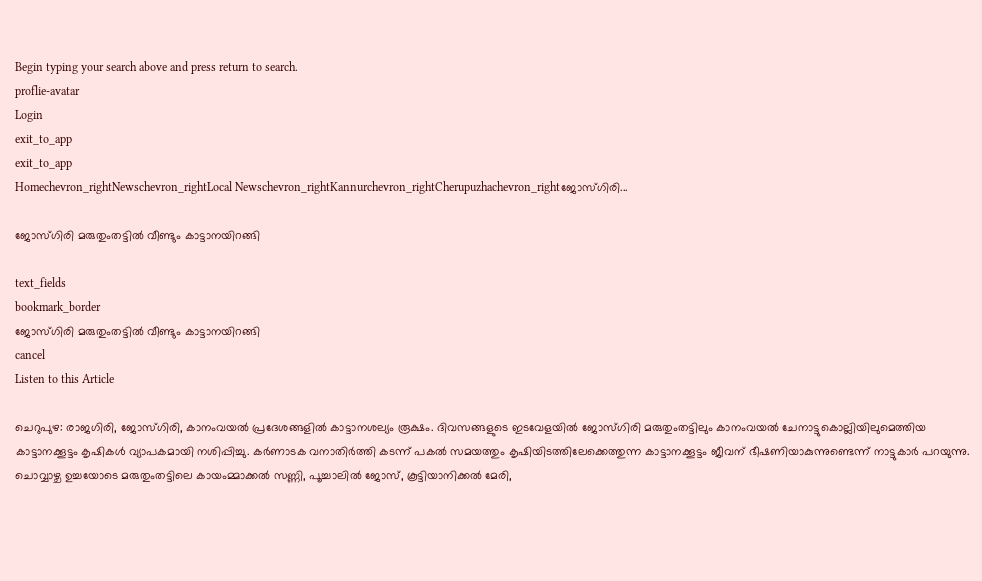Begin typing your search above and press return to search.
proflie-avatar
Login
exit_to_app
exit_to_app
Homechevron_rightNewschevron_rightLocal Newschevron_rightKannurchevron_rightCherupuzhachevron_rightജോസ്ഗിരി...

ജോസ്ഗിരി മരുതുംതട്ടില്‍ വീണ്ടും കാട്ടാനയിറങ്ങി

text_fields
bookmark_border
ജോസ്ഗിരി മരുതുംതട്ടില്‍ വീണ്ടും കാട്ടാനയിറങ്ങി
cancel
Listen to this Article

ചെറുപുഴ: രാജഗിരി, ജോസ്ഗിരി, കാനംവയല്‍ പ്രദേശങ്ങളില്‍ കാട്ടാനശല്യം രൂക്ഷം. ദിവസങ്ങളുടെ ഇടവേളയില്‍ ജോസ്ഗിരി മരുതുംതട്ടിലും കാനംവയല്‍ ചേനാട്ടുകൊല്ലിയിലുമെത്തിയ കാട്ടാനക്കൂട്ടം കൃഷികള്‍ വ്യാപകമായി നശിപ്പിച്ചു. കര്‍ണാടക വനാതിര്‍ത്തി കടന്ന് പകല്‍ സമയത്തും കൃഷിയിടത്തിലേക്കെത്തുന്ന കാട്ടാനക്കൂട്ടം ജീവന് ഭീഷണിയാകുന്നുണ്ടെന്ന് നാട്ടുകാര്‍ പറയുന്നു. ചൊവ്വാഴ്ച ഉച്ചയോടെ മരുതുംതട്ടിലെ കായംമ്മാക്കല്‍ സണ്ണി, പൂച്ചാലില്‍ ജോസ്, കൂട്ടിയാനിക്കല്‍ മേരി,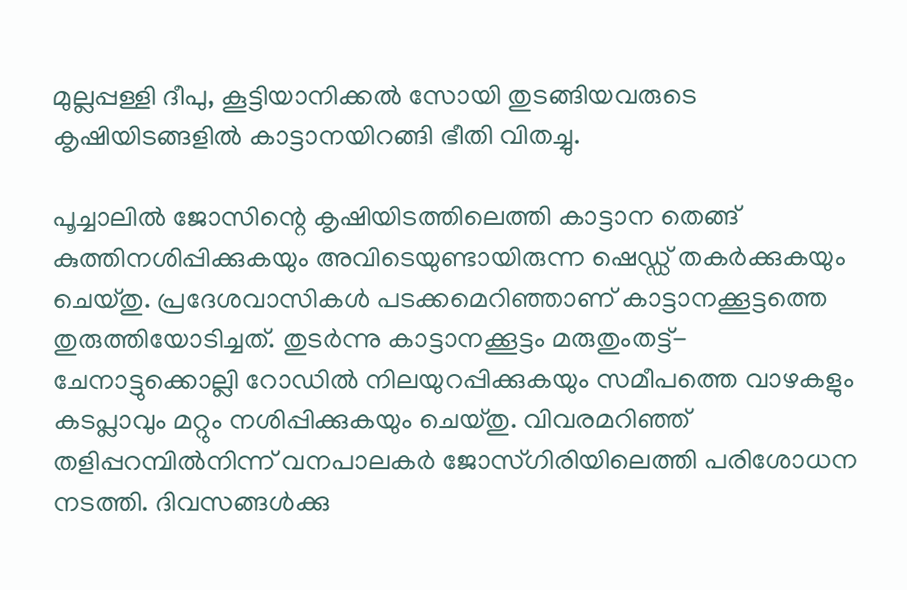മുല്ലപ്പള്ളി ദീപു, കൂട്ടിയാനിക്കല്‍ സോയി തുടങ്ങിയവരുടെ കൃഷിയിടങ്ങളില്‍ കാട്ടാനയിറങ്ങി ഭീതി വിതച്ചു.

പൂച്ചാലില്‍ ജോസിന്റെ കൃഷിയിടത്തിലെത്തി കാട്ടാന തെങ്ങ് കുത്തിനശിപ്പിക്കുകയും അവിടെയുണ്ടായിരുന്ന ഷെഡ്ഡ് തകര്‍ക്കുകയും ചെയ്തു. പ്രദേശവാസികള്‍ പടക്കമെറിഞ്ഞാണ് കാട്ടാനക്കൂട്ടത്തെ തുരുത്തിയോടിച്ചത്. തുടര്‍ന്നു കാട്ടാനക്കൂട്ടം മരുതുംതട്ട്- ചേനാട്ടുക്കൊല്ലി റോഡില്‍ നിലയുറപ്പിക്കുകയും സമീപത്തെ വാഴകളും കടപ്ലാവും മറ്റും നശിപ്പിക്കുകയും ചെയ്തു. വിവരമറിഞ്ഞ് തളിപ്പറമ്പില്‍നിന്ന് വനപാലകർ ജോസ്ഗിരിയിലെത്തി പരിശോധന നടത്തി. ദിവസങ്ങള്‍ക്കു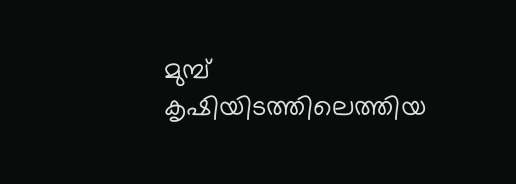മുമ്പ് കൃഷിയിടത്തിലെത്തിയ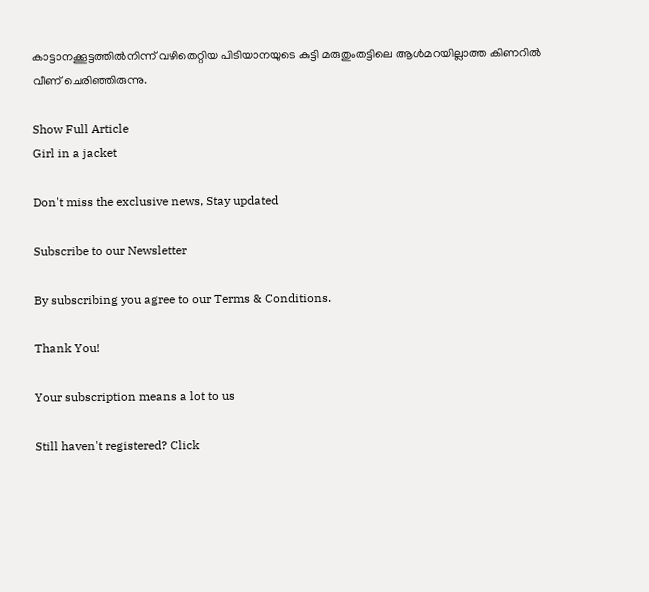കാട്ടാനക്കൂട്ടത്തില്‍നിന്ന് വഴിതെറ്റിയ പിടിയാനയുടെ കുട്ടി മരുതുംതട്ടിലെ ആള്‍മറയില്ലാത്ത കിണറില്‍ വീണ് ചെരിഞ്ഞിരുന്നു.

Show Full Article
Girl in a jacket

Don't miss the exclusive news, Stay updated

Subscribe to our Newsletter

By subscribing you agree to our Terms & Conditions.

Thank You!

Your subscription means a lot to us

Still haven't registered? Click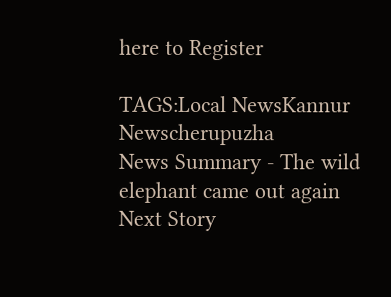here to Register

TAGS:Local NewsKannur Newscherupuzha
News Summary - The wild elephant came out again
Next Story